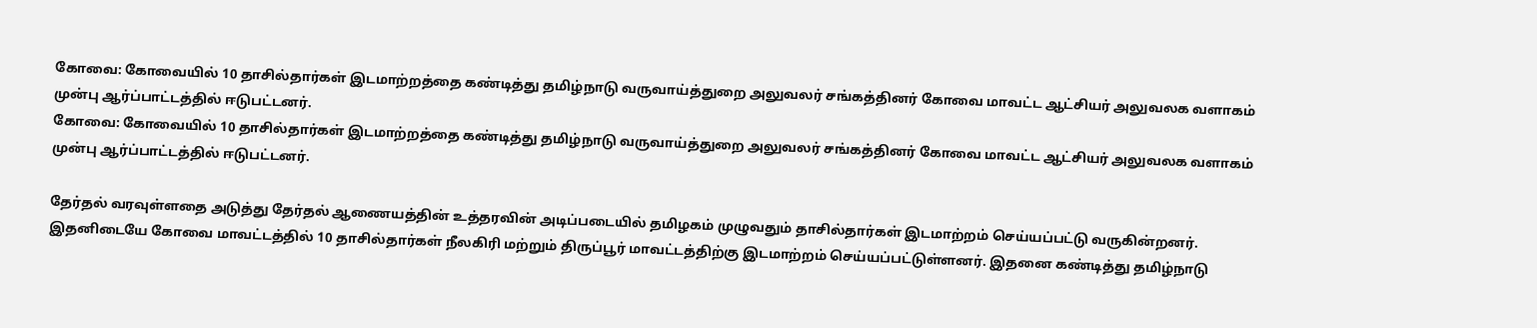கோவை: கோவையில் 10 தாசில்தார்கள் இடமாற்றத்தை கண்டித்து தமிழ்நாடு வருவாய்த்துறை அலுவலர் சங்கத்தினர் கோவை மாவட்ட ஆட்சியர் அலுவலக வளாகம் முன்பு ஆர்ப்பாட்டத்தில் ஈடுபட்டனர்.
கோவை: கோவையில் 10 தாசில்தார்கள் இடமாற்றத்தை கண்டித்து தமிழ்நாடு வருவாய்த்துறை அலுவலர் சங்கத்தினர் கோவை மாவட்ட ஆட்சியர் அலுவலக வளாகம் முன்பு ஆர்ப்பாட்டத்தில் ஈடுபட்டனர்.

தேர்தல் வரவுள்ளதை அடுத்து தேர்தல் ஆணையத்தின் உத்தரவின் அடிப்படையில் தமிழகம் முழுவதும் தாசில்தார்கள் இடமாற்றம் செய்யப்பட்டு வருகின்றனர்.
இதனிடையே கோவை மாவட்டத்தில் 10 தாசில்தார்கள் நீலகிரி மற்றும் திருப்பூர் மாவட்டத்திற்கு இடமாற்றம் செய்யப்பட்டுள்ளனர். இதனை கண்டித்து தமிழ்நாடு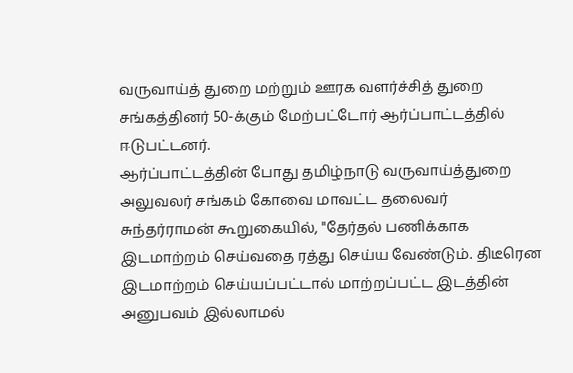வருவாய்த் துறை மற்றும் ஊரக வளர்ச்சித் துறை சங்கத்தினர் 50-க்கும் மேற்பட்டோர் ஆர்ப்பாட்டத்தில் ஈடுபட்டனர்.
ஆர்ப்பாட்டத்தின் போது தமிழ்நாடு வருவாய்த்துறை அலுவலர் சங்கம் கோவை மாவட்ட தலைவர் சுந்தர்ராமன் கூறுகையில், "தேர்தல் பணிக்காக இடமாற்றம் செய்வதை ரத்து செய்ய வேண்டும். திடீரென இடமாற்றம் செய்யப்பட்டால் மாற்றப்பட்ட இடத்தின் அனுபவம் இல்லாமல்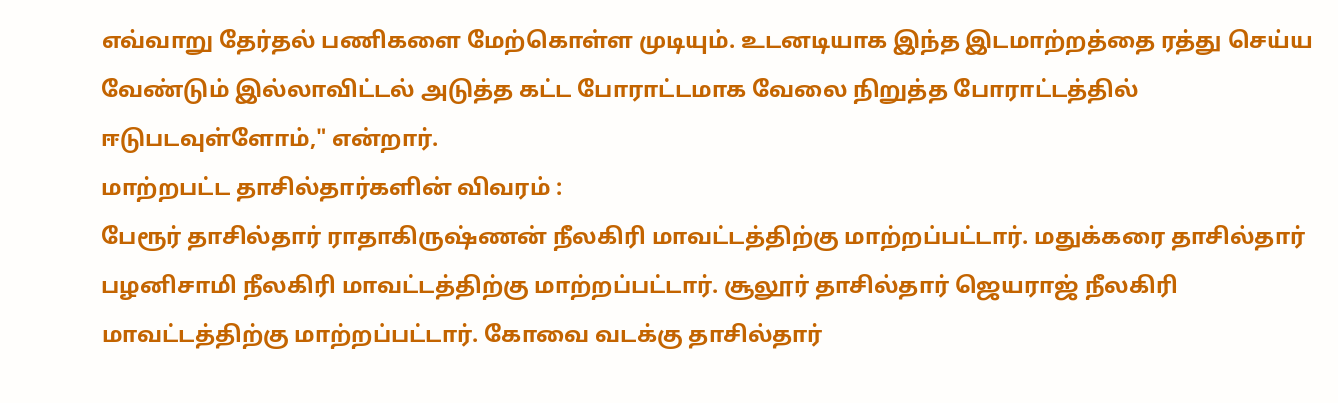எவ்வாறு தேர்தல் பணிகளை மேற்கொள்ள முடியும். உடனடியாக இந்த இடமாற்றத்தை ரத்து செய்ய வேண்டும் இல்லாவிட்டல் அடுத்த கட்ட போராட்டமாக வேலை நிறுத்த போராட்டத்தில் ஈடுபடவுள்ளோம்," என்றார்.
மாற்றபட்ட தாசில்தார்களின் விவரம் :
பேரூர் தாசில்தார் ராதாகிருஷ்ணன் நீலகிரி மாவட்டத்திற்கு மாற்றப்பட்டார். மதுக்கரை தாசில்தார் பழனிசாமி நீலகிரி மாவட்டத்திற்கு மாற்றப்பட்டார். சூலூர் தாசில்தார் ஜெயராஜ் நீலகிரி மாவட்டத்திற்கு மாற்றப்பட்டார். கோவை வடக்கு தாசில்தார்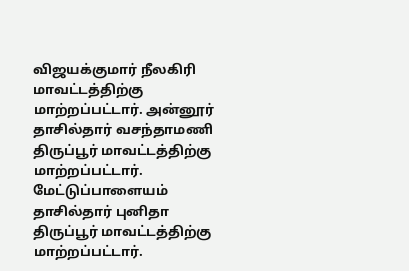விஜயக்குமார் நீலகிரி மாவட்டத்திற்கு மாற்றப்பட்டார். அன்னூர் தாசில்தார் வசந்தாமணி திருப்பூர் மாவட்டத்திற்கு மாற்றப்பட்டார். மேட்டுப்பாளையம் தாசில்தார் புனிதா திருப்பூர் மாவட்டத்திற்கு மாற்றப்பட்டார்.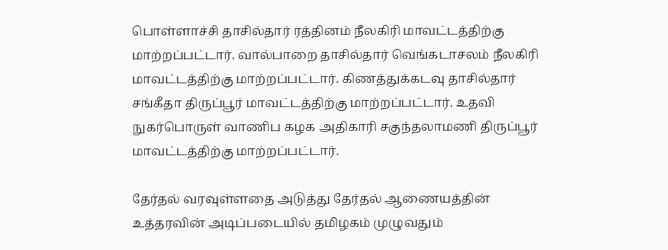பொள்ளாச்சி தாசில்தார் ரத்தினம் நீலகிரி மாவட்டத்திற்கு மாற்றப்பட்டார். வால்பாறை தாசில்தார் வெங்கடாசலம் நீலகிரி மாவட்டத்திற்கு மாற்றப்பட்டார். கிணத்துக்கடவு தாசில்தார் சங்கீதா திருப்பூர் மாவட்டத்திற்கு மாற்றப்பட்டார். உதவி நுகர்பொருள் வாணிப கழக அதிகாரி சகுந்தலாமணி திருப்பூர் மாவட்டத்திற்கு மாற்றப்பட்டார்.

தேர்தல் வரவுள்ளதை அடுத்து தேர்தல் ஆணையத்தின் உத்தரவின் அடிப்படையில் தமிழகம் முழுவதும்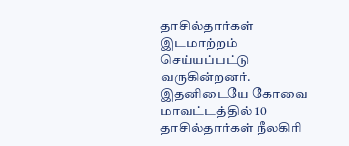தாசில்தார்கள் இடமாற்றம் செய்யப்பட்டு வருகின்றனர்.
இதனிடையே கோவை மாவட்டத்தில் 10 தாசில்தார்கள் நீலகிரி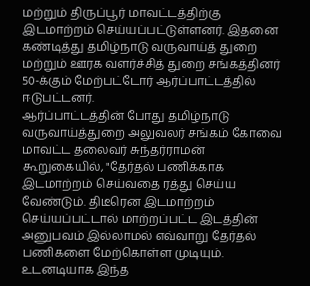மற்றும் திருப்பூர் மாவட்டத்திற்கு இடமாற்றம் செய்யப்பட்டுள்ளனர். இதனை கண்டித்து தமிழ்நாடு வருவாய்த் துறை மற்றும் ஊரக வளர்ச்சித் துறை சங்கத்தினர் 50-க்கும் மேற்பட்டோர் ஆர்ப்பாட்டத்தில் ஈடுபட்டனர்.
ஆர்ப்பாட்டத்தின் போது தமிழ்நாடு வருவாய்த்துறை அலுவலர் சங்கம் கோவை மாவட்ட தலைவர் சுந்தர்ராமன் கூறுகையில், "தேர்தல் பணிக்காக இடமாற்றம் செய்வதை ரத்து செய்ய வேண்டும். திடீரென இடமாற்றம் செய்யப்பட்டால் மாற்றப்பட்ட இடத்தின் அனுபவம் இல்லாமல் எவ்வாறு தேர்தல் பணிகளை மேற்கொள்ள முடியும். உடனடியாக இந்த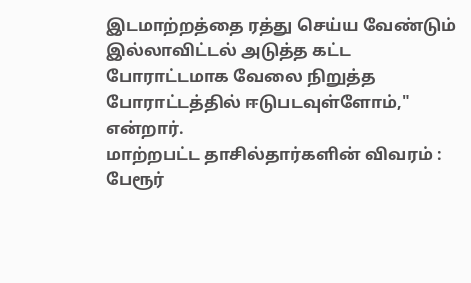இடமாற்றத்தை ரத்து செய்ய வேண்டும் இல்லாவிட்டல் அடுத்த கட்ட போராட்டமாக வேலை நிறுத்த போராட்டத்தில் ஈடுபடவுள்ளோம்," என்றார்.
மாற்றபட்ட தாசில்தார்களின் விவரம் :
பேரூர்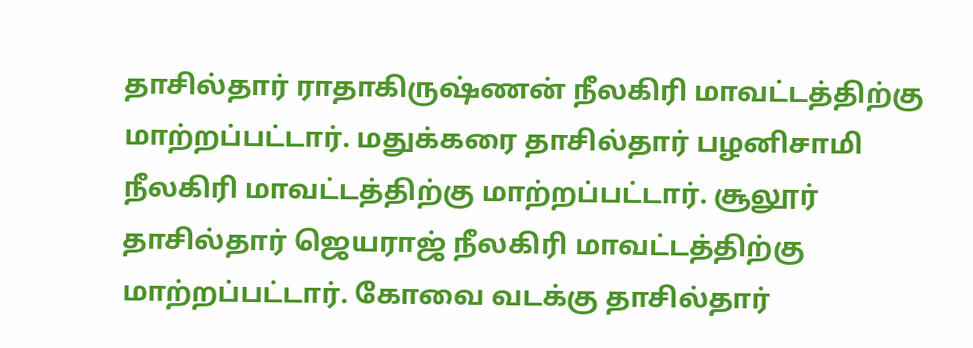தாசில்தார் ராதாகிருஷ்ணன் நீலகிரி மாவட்டத்திற்கு மாற்றப்பட்டார். மதுக்கரை தாசில்தார் பழனிசாமி நீலகிரி மாவட்டத்திற்கு மாற்றப்பட்டார். சூலூர் தாசில்தார் ஜெயராஜ் நீலகிரி மாவட்டத்திற்கு மாற்றப்பட்டார். கோவை வடக்கு தாசில்தார்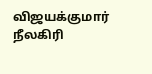விஜயக்குமார் நீலகிரி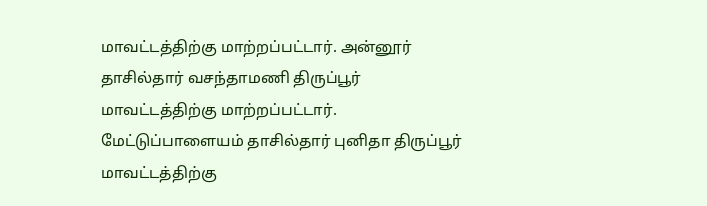மாவட்டத்திற்கு மாற்றப்பட்டார். அன்னூர் தாசில்தார் வசந்தாமணி திருப்பூர் மாவட்டத்திற்கு மாற்றப்பட்டார். மேட்டுப்பாளையம் தாசில்தார் புனிதா திருப்பூர் மாவட்டத்திற்கு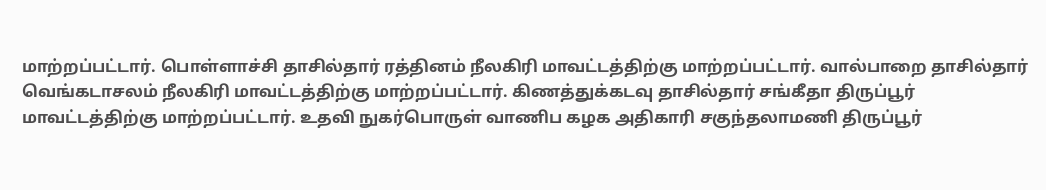மாற்றப்பட்டார். பொள்ளாச்சி தாசில்தார் ரத்தினம் நீலகிரி மாவட்டத்திற்கு மாற்றப்பட்டார். வால்பாறை தாசில்தார் வெங்கடாசலம் நீலகிரி மாவட்டத்திற்கு மாற்றப்பட்டார். கிணத்துக்கடவு தாசில்தார் சங்கீதா திருப்பூர் மாவட்டத்திற்கு மாற்றப்பட்டார். உதவி நுகர்பொருள் வாணிப கழக அதிகாரி சகுந்தலாமணி திருப்பூர்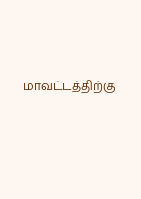மாவட்டத்திற்கு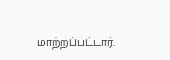மாற்றப்பட்டார்.